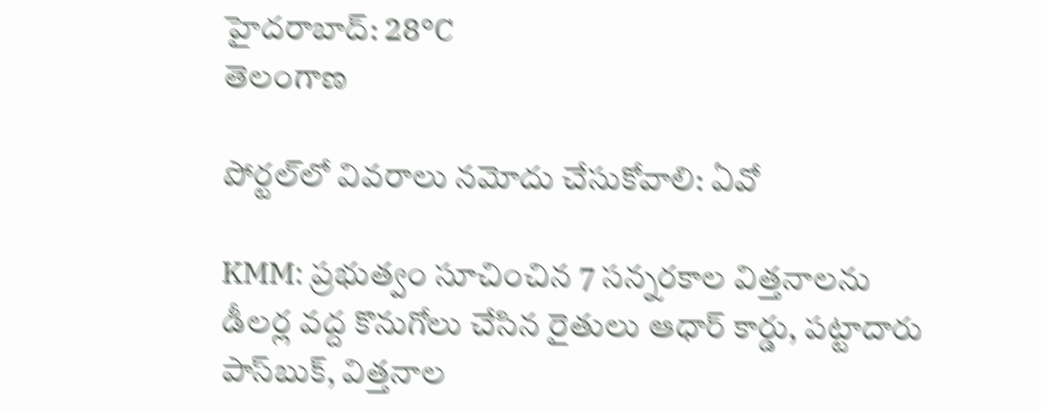హైదరాబాద్: 28°C
తెలంగాణ

పోర్టల్‌లో వివరాలు నమోదు చేసుకోవాలి: ఏవో

KMM: ప్రభుత్వం సూచించిన 7 సన్నరకాల విత్తనాలను డీలర్ల వద్ద కొనుగోలు చేసిన రైతులు ఆధార్ కార్డు, పట్టాదారు పాస్‌బుక్, విత్తనాల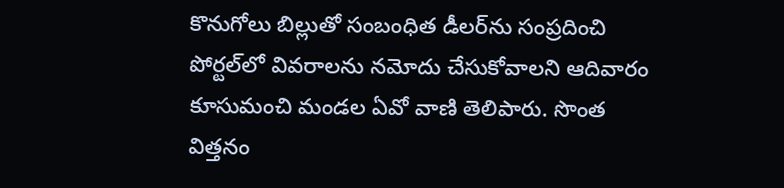కొనుగోలు బిల్లుతో సంబంధిత డీలర్‌ను సంప్రదించి పోర్టల్‌లో వివరాలను నమోదు చేసుకోవాలని ఆదివారం కూసుమంచి మండల ఏవో వాణి తెలిపారు. సొంత విత్తనం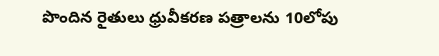పొందిన రైతులు ధ్రువీకరణ పత్రాలను 10లోపు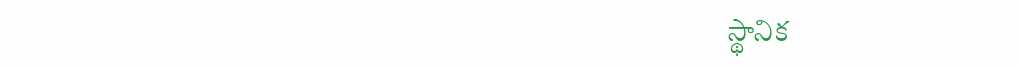స్థానిక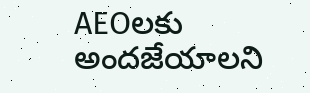AEOలకు అందజేయాలని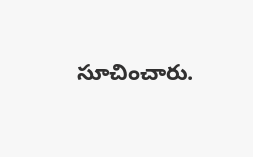సూచించారు.